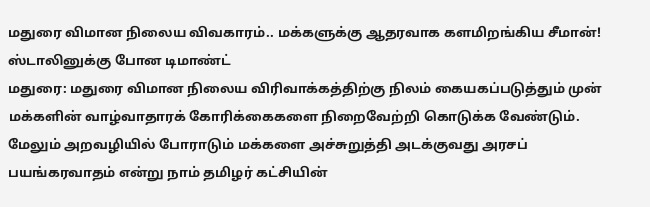மதுரை விமான நிலைய விவகாரம்.. மக்களுக்கு ஆதரவாக களமிறங்கிய சீமான்! ஸ்டாலினுக்கு போன டிமாண்ட்
மதுரை: மதுரை விமான நிலைய விரிவாக்கத்திற்கு நிலம் கையகப்படுத்தும் முன் மக்களின் வாழ்வாதாரக் கோரிக்கைகளை நிறைவேற்றி கொடுக்க வேண்டும். மேலும் அறவழியில் போராடும் மக்களை அச்சுறுத்தி அடக்குவது அரசப் பயங்கரவாதம் என்று நாம் தமிழர் கட்சியின்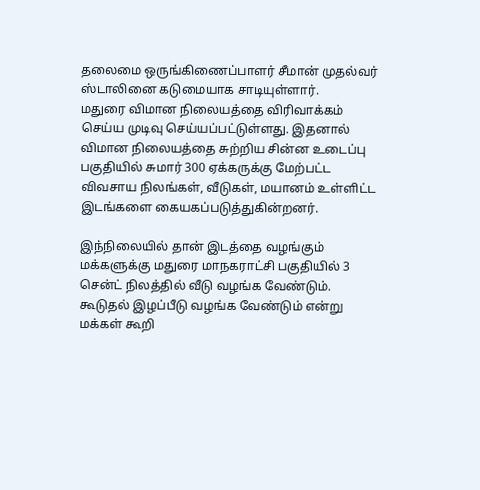தலைமை ஒருங்கிணைப்பாளர் சீமான் முதல்வர் ஸ்டாலினை கடுமையாக சாடியுள்ளார்.
மதுரை விமான நிலையத்தை விரிவாக்கம் செய்ய முடிவு செய்யப்பட்டுள்ளது. இதனால் விமான நிலையத்தை சுற்றிய சின்ன உடைப்பு பகுதியில் சுமார் 300 ஏக்கருக்கு மேற்பட்ட விவசாய நிலங்கள், வீடுகள், மயானம் உள்ளிட்ட இடங்களை கையகப்படுத்துகின்றனர்.

இந்நிலையில் தான் இடத்தை வழங்கும் மக்களுக்கு மதுரை மாநகராட்சி பகுதியில் 3 சென்ட் நிலத்தில் வீடு வழங்க வேண்டும். கூடுதல் இழப்பீடு வழங்க வேண்டும் என்று மக்கள் கூறி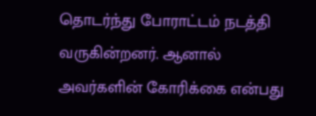தொடர்ந்து போராட்டம் நடத்தி வருகின்றனர். ஆனால் அவர்களின் கோரிக்கை என்பது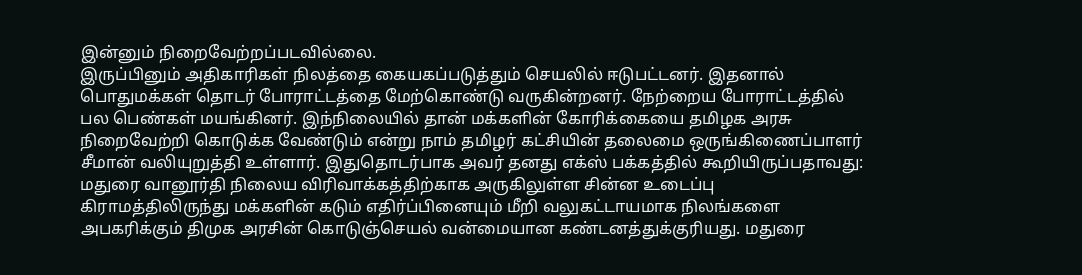இன்னும் நிறைவேற்றப்படவில்லை.
இருப்பினும் அதிகாரிகள் நிலத்தை கையகப்படுத்தும் செயலில் ஈடுபட்டனர். இதனால் பொதுமக்கள் தொடர் போராட்டத்தை மேற்கொண்டு வருகின்றனர். நேற்றைய போராட்டத்தில் பல பெண்கள் மயங்கினர். இந்நிலையில் தான் மக்களின் கோரிக்கையை தமிழக அரசு நிறைவேற்றி கொடுக்க வேண்டும் என்று நாம் தமிழர் கட்சியின் தலைமை ஒருங்கிணைப்பாளர் சீமான் வலியுறுத்தி உள்ளார். இதுதொடர்பாக அவர் தனது எக்ஸ் பக்கத்தில் கூறியிருப்பதாவது:
மதுரை வானூர்தி நிலைய விரிவாக்கத்திற்காக அருகிலுள்ள சின்ன உடைப்பு கிராமத்திலிருந்து மக்களின் கடும் எதிர்ப்பினையும் மீறி வலுகட்டாயமாக நிலங்களை அபகரிக்கும் திமுக அரசின் கொடுஞ்செயல் வன்மையான கண்டனத்துக்குரியது. மதுரை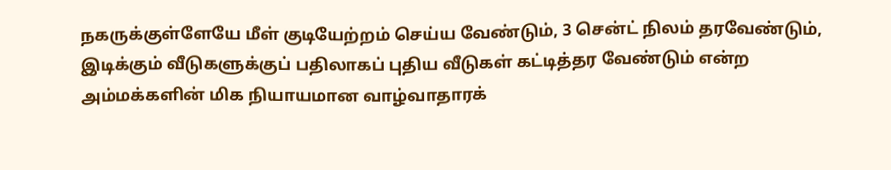நகருக்குள்ளேயே மீள் குடியேற்றம் செய்ய வேண்டும், 3 சென்ட் நிலம் தரவேண்டும், இடிக்கும் வீடுகளுக்குப் பதிலாகப் புதிய வீடுகள் கட்டித்தர வேண்டும் என்ற அம்மக்களின் மிக நியாயமான வாழ்வாதாரக்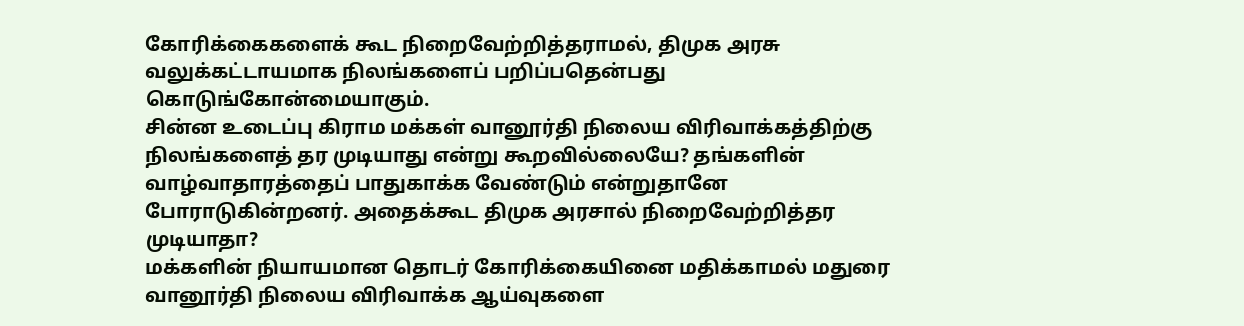கோரிக்கைகளைக் கூட நிறைவேற்றித்தராமல், திமுக அரசு வலுக்கட்டாயமாக நிலங்களைப் பறிப்பதென்பது கொடுங்கோன்மையாகும்.
சின்ன உடைப்பு கிராம மக்கள் வானூர்தி நிலைய விரிவாக்கத்திற்கு நிலங்களைத் தர முடியாது என்று கூறவில்லையே? தங்களின் வாழ்வாதாரத்தைப் பாதுகாக்க வேண்டும் என்றுதானே போராடுகின்றனர். அதைக்கூட திமுக அரசால் நிறைவேற்றித்தர முடியாதா?
மக்களின் நியாயமான தொடர் கோரிக்கையினை மதிக்காமல் மதுரை வானூர்தி நிலைய விரிவாக்க ஆய்வுகளை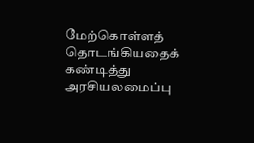மேற்கொள்ளத் தொடங்கியதைக் கண்டித்து அரசியலமைப்பு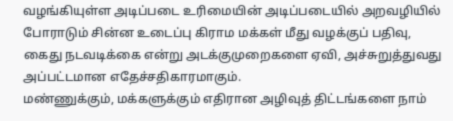வழங்கியுள்ள அடிப்படை உரிமையின் அடிப்படையில் அறவழியில் போராடும் சின்ன உடைப்பு கிராம மக்கள் மீது வழக்குப் பதிவு, கைது நடவடிக்கை என்று அடக்குமுறைகளை ஏவி, அச்சுறுத்துவது அப்பட்டமான எதேச்சதிகாரமாகும்.
மண்ணுக்கும், மக்களுக்கும் எதிரான அழிவுத் திட்டங்களை நாம்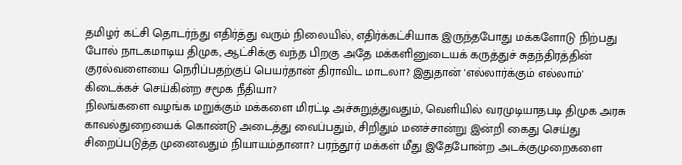தமிழர் கட்சி தொடர்ந்து எதிர்த்து வரும் நிலையில், எதிர்க்கட்சியாக இருந்தபோது மக்களோடு நிற்பது போல் நாடகமாடிய திமுக, ஆட்சிக்கு வந்த பிறகு அதே மக்களினுடையக் கருத்துச் சுதந்திரத்தின் குரல்வளையை நெரிப்பதற்குப் பெயர்தான் திராவிட மாடலா? இதுதான் 'எல்லார்க்கும் எல்லாம்' கிடைக்கச் செய்கின்ற சமூக நீதியா?
நிலங்களை வழங்க மறுக்கும் மக்களை மிரட்டி அச்சுறுத்துவதும், வெளியில் வரமுடியாதபடி திமுக அரசு காவல்துறையைக் கொண்டு அடைத்து வைப்பதும், சிறிதும் மனச்சான்று இன்றி கைது செய்து சிறைப்படுத்த முனைவதும் நியாயம்தானா? பரந்தூர் மக்கள் மீது இதேபோன்ற அடக்குமுறைகளை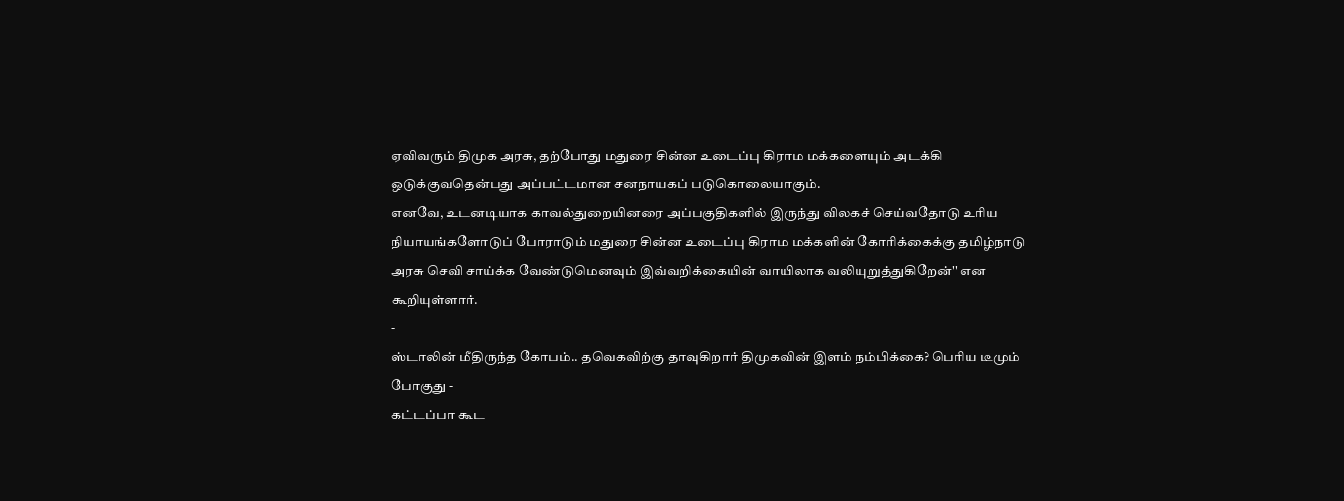ஏவிவரும் திமுக அரசு, தற்போது மதுரை சின்ன உடைப்பு கிராம மக்களையும் அடக்கி ஒடுக்குவதென்பது அப்பட்டமான சனநாயகப் படுகொலையாகும்.
எனவே, உடனடியாக காவல்துறையினரை அப்பகுதிகளில் இருந்து விலகச் செய்வதோடு உரிய நியாயங்களோடுப் போராடும் மதுரை சின்ன உடைப்பு கிராம மக்களின் கோரிக்கைக்கு தமிழ்நாடு அரசு செவி சாய்க்க வேண்டுமெனவும் இவ்வறிக்கையின் வாயிலாக வலியுறுத்துகிறேன்'' என கூறியுள்ளார்.
-
ஸ்டாலின் மீதிருந்த கோபம்.. தவெகவிற்கு தாவுகிறார் திமுகவின் இளம் நம்பிக்கை? பெரிய டீமும் போகுது -
கட்டப்பா கூட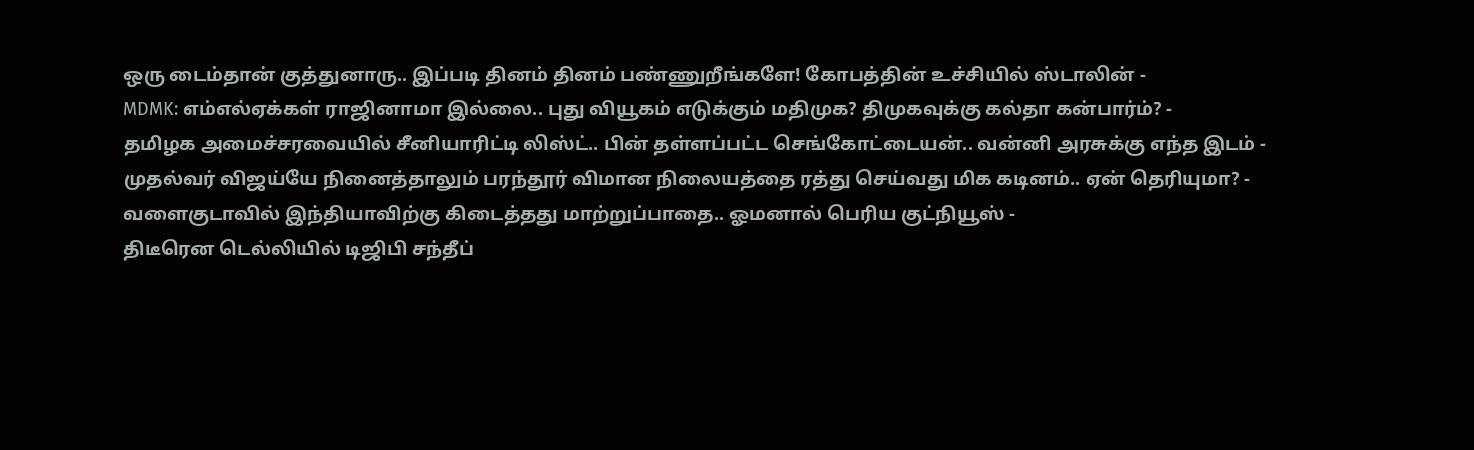ஒரு டைம்தான் குத்துனாரு.. இப்படி தினம் தினம் பண்ணுறீங்களே! கோபத்தின் உச்சியில் ஸ்டாலின் -
MDMK: எம்எல்ஏக்கள் ராஜினாமா இல்லை.. புது வியூகம் எடுக்கும் மதிமுக? திமுகவுக்கு கல்தா கன்பார்ம்? -
தமிழக அமைச்சரவையில் சீனியாரிட்டி லிஸ்ட்.. பின் தள்ளப்பட்ட செங்கோட்டையன்.. வன்னி அரசுக்கு எந்த இடம் -
முதல்வர் விஜய்யே நினைத்தாலும் பரந்தூர் விமான நிலையத்தை ரத்து செய்வது மிக கடினம்.. ஏன் தெரியுமா? -
வளைகுடாவில் இந்தியாவிற்கு கிடைத்தது மாற்றுப்பாதை.. ஓமனால் பெரிய குட்நியூஸ் -
திடீரென டெல்லியில் டிஜிபி சந்தீப்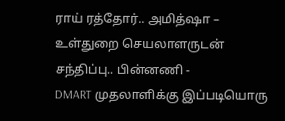ராய் ரத்தோர்.. அமித்ஷா – உள்துறை செயலாளருடன் சந்திப்பு.. பின்னணி -
DMART முதலாளிக்கு இப்படியொரு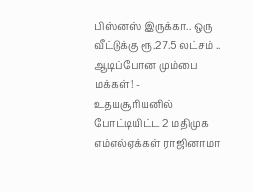பிஸ்னஸ் இருக்கா.. ஒரு வீட்டுக்கு ரூ.27.5 லட்சம் .. ஆடிப்போன மும்பை மக்கள்! -
உதயசூரியனில் போட்டியிட்ட 2 மதிமுக எம்எல்ஏக்கள் ராஜினாமா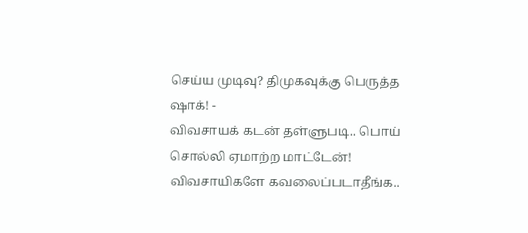செய்ய முடிவு? திமுகவுக்கு பெருத்த ஷாக்! -
விவசாயக் கடன் தள்ளுபடி.. பொய் சொல்லி ஏமாற்ற மாட்டேன்! விவசாயிகளே கவலைப்படாதீங்க..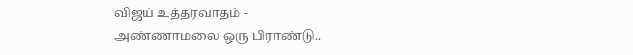விஜய் உத்தரவாதம் -
அண்ணாமலை ஒரு பிராண்டு..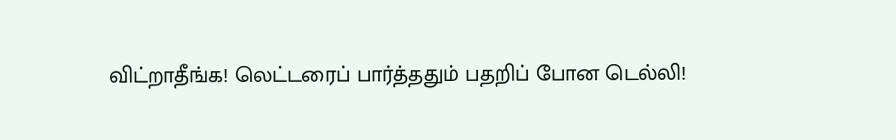விட்றாதீங்க! லெட்டரைப் பார்த்ததும் பதறிப் போன டெல்லி!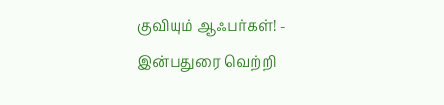குவியும் ஆஃபர்கள்! -
இன்பதுரை வெற்றி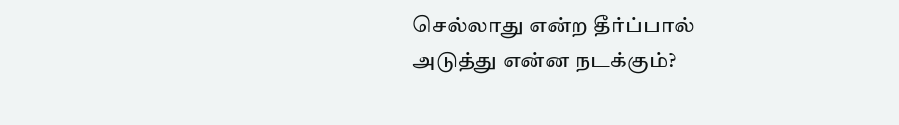செல்லாது என்ற தீர்ப்பால் அடுத்து என்ன நடக்கும்?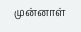முன்னாள்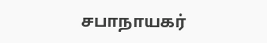சபாநாயகர்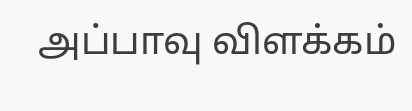அப்பாவு விளக்கம்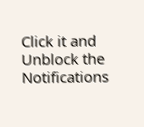Click it and Unblock the Notifications